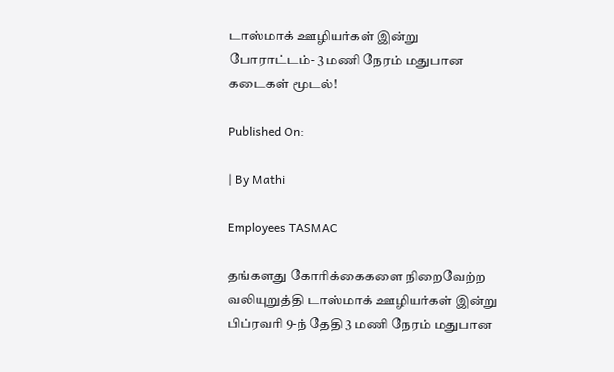டாஸ்மாக் ஊழியர்கள் இன்று போராட்டம்- 3 மணி நேரம் மதுபான கடைகள் மூடல்!

Published On:

| By Mathi

Employees TASMAC

தங்களது கோரிக்கைகளை நிறைவேற்ற வலியுறுத்தி டாஸ்மாக் ஊழியர்கள் இன்று பிப்ரவரி 9-ந் தேதி 3 மணி நேரம் மதுபான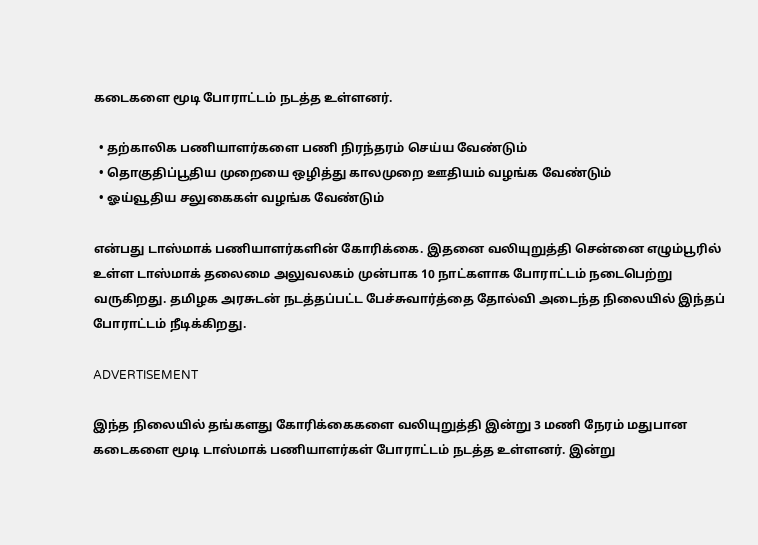கடைகளை மூடி போராட்டம் நடத்த உள்ளனர்.

  • தற்காலிக பணியாளர்களை பணி நிரந்தரம் செய்ய வேண்டும்
  • தொகுதிப்பூதிய முறையை ஒழித்து காலமுறை ஊதியம் வழங்க வேண்டும்
  • ஓய்வூதிய சலுகைகள் வழங்க வேண்டும்

என்பது டாஸ்மாக் பணியாளர்களின் கோரிக்கை. இதனை வலியுறுத்தி சென்னை எழும்பூரில் உள்ள டாஸ்மாக் தலைமை அலுவலகம் முன்பாக 10 நாட்களாக போராட்டம் நடைபெற்று வருகிறது. தமிழக அரசுடன் நடத்தப்பட்ட பேச்சுவார்த்தை தோல்வி அடைந்த நிலையில் இந்தப் போராட்டம் நீடிக்கிறது.

ADVERTISEMENT

இந்த நிலையில் தங்களது கோரிக்கைகளை வலியுறுத்தி இன்று 3 மணி நேரம் மதுபான கடைகளை மூடி டாஸ்மாக் பணியாளர்கள் போராட்டம் நடத்த உள்ளனர். இன்று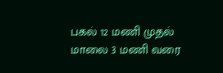பகல் 12 மணி முதல் மாலை 3 மணி வரை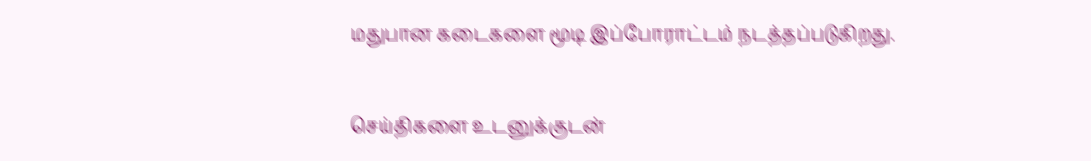மதுபான கடைகளை மூடி இப்போராட்டம் நடத்தப்படுகிறது.

செய்திகளை உடனுக்குடன்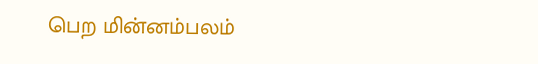பெற மின்னம்பலம்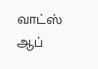வாட்ஸ் ஆப்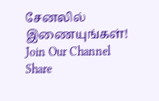சேனலில் இணையுங்கள்!
Join Our Channel
Share